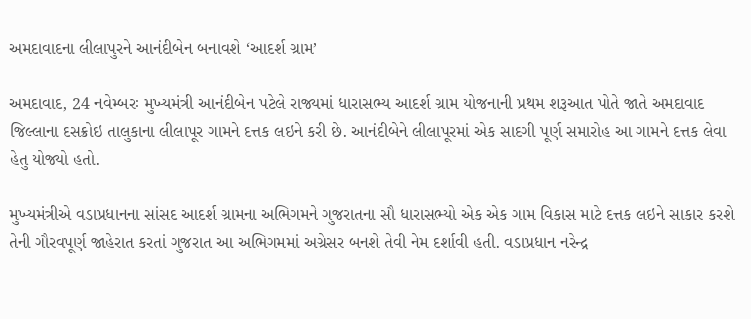અમદાવાદના લીલાપુરને આનંદીબેન બનાવશે ‘આદર્શ ગ્રામ’

અમદાવાદ, 24 નવેમ્બરઃ મુખ્યમંત્રી આનંદીબેન પટેલે રાજ્યમાં ધારાસભ્ય આદર્શ ગ્રામ યોજનાની પ્રથમ શરૂઆત પોતે જાતે અમદાવાદ જિલ્લાના દસક્રોઇ તાલુકાના લીલાપૂર ગામને દત્તક લઇને કરી છે. આનંદીબેને લીલાપૂરમાં એક સાદગી પૂર્ણ સમારોહ આ ગામને દત્તક લેવા હેતુ યોજ્યો હતો.

મુખ્યમંત્રીએ વડાપ્રધાનના સાંસદ આદર્શ ગ્રામના અભિગમને ગુજરાતના સૌ ધારાસભ્યો એક એક ગામ વિકાસ માટે દત્તક લઇને સાકાર કરશે તેની ગૌરવપૂર્ણ જાહેરાત કરતાં ગુજરાત આ અભિગમમાં અગ્રેસર બનશે તેવી નેમ દર્શાવી હતી. વડાપ્રધાન નરેન્દ્ર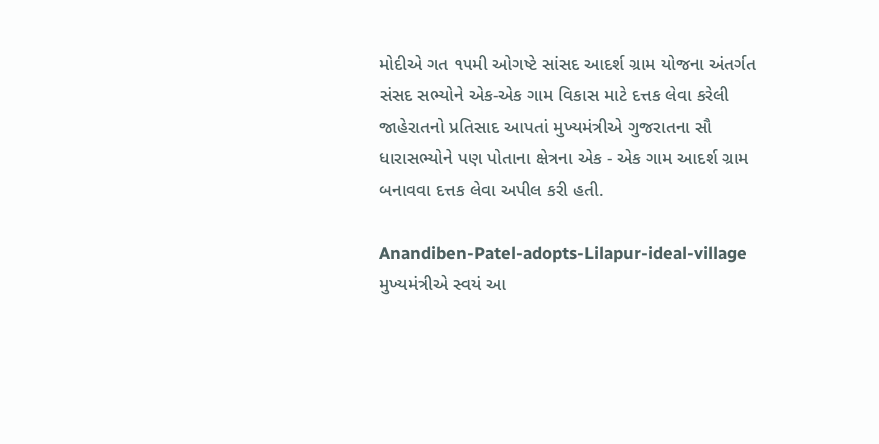મોદીએ ગત ૧૫મી ઓગષ્ટે સાંસદ આદર્શ ગ્રામ યોજના અંતર્ગત સંસદ સભ્યોને એક-એક ગામ વિકાસ માટે દત્તક લેવા કરેલી જાહેરાતનો પ્રતિસાદ આપતાં મુખ્યમંત્રીએ ગુજરાતના સૌ ધારાસભ્યોને પણ પોતાના ક્ષેત્રના એક - એક ગામ આદર્શ ગ્રામ બનાવવા દત્તક લેવા અપીલ કરી હતી.

Anandiben-Patel-adopts-Lilapur-ideal-village
મુખ્યમંત્રીએ સ્વયં આ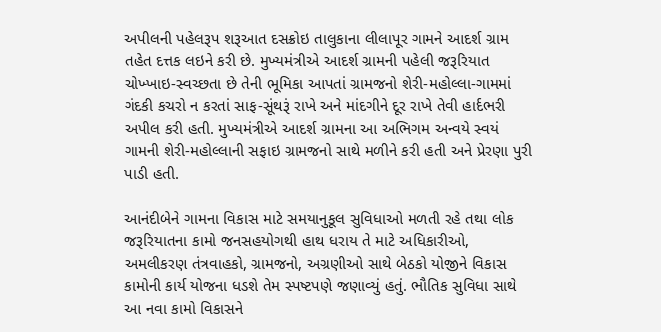અપીલની પહેલરૂપ શરૂઆત દસક્રોઇ તાલુકાના લીલાપૂર ગામને આદર્શ ગ્રામ તહેત દત્તક લઇને કરી છે. મુખ્યમંત્રીએ આદર્શ ગ્રામની પહેલી જરૂરિયાત ચોખ્ખાઇ-સ્વચ્છતા છે તેની ભૂમિકા આપતાં ગ્રામજનો શેરી-મહોલ્લા-ગામમાં ગંદકી કચરો ન કરતાં સાફ-સૂંથરૂં રાખે અને માંદગીને દૂર રાખે તેવી હાર્દભરી અપીલ કરી હતી. મુખ્યમંત્રીએ આદર્શ ગ્રામના આ અભિગમ અન્વયે સ્વયં ગામની શેરી-મહોલ્લાની સફાઇ ગ્રામજનો સાથે મળીને કરી હતી અને પ્રેરણા પુરી પાડી હતી.

આનંદીબેને ગામના વિકાસ માટે સમયાનુકૂલ સુવિધાઓ મળતી રહે તથા લોક જરૂરિયાતના કામો જનસહયોગથી હાથ ધરાય તે માટે અધિકારીઓ, અમલીકરણ તંત્રવાહકો, ગ્રામજનો, અગ્રણીઓ સાથે બેઠકો યોજીને વિકાસ કામોની કાર્ય યોજના ધડશે તેમ સ્પષ્ટપણે જણાવ્યું હતું. ભૌતિક સુવિધા સાથે આ નવા કામો વિકાસને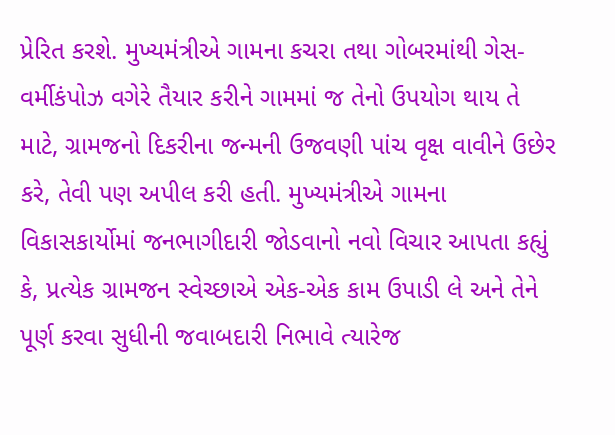પ્રેરિત કરશે. મુખ્યમંત્રીએ ગામના કચરા તથા ગોબરમાંથી ગેસ-વર્મીકંપોઝ વગેરે તૈયાર કરીને ગામમાં જ તેનો ઉપયોગ થાય તે માટે, ગ્રામજનો દિકરીના જન્મની ઉજવણી પાંચ વૃક્ષ વાવીને ઉછેર કરે, તેવી પણ અપીલ કરી હતી. મુખ્યમંત્રીએ ગામના વિકાસકાર્યોમાં જનભાગીદારી જોડવાનો નવો વિચાર આપતા કહ્યું કે, પ્રત્યેક ગ્રામજન સ્વેચ્છાએ એક-એક કામ ઉપાડી લે અને તેને પૂર્ણ કરવા સુધીની જવાબદારી નિભાવે ત્યારેજ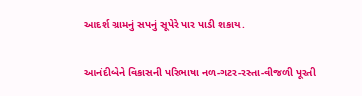આદર્શ ગ્રામનું સપનું સૂપેરે પાર પાડી શકાય.

આનંદીબેને વિકાસની પરિભાષા નળ-ગટર-રસ્તા-વીજળી પૂરતી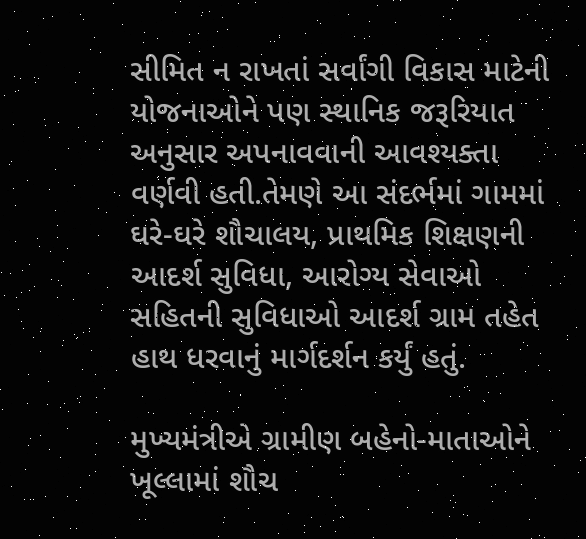સીમિત ન રાખતાં સર્વાંગી વિકાસ માટેની યોજનાઓને પણ સ્થાનિક જરૂરિયાત અનુસાર અપનાવવાની આવશ્યક્તા વર્ણવી હતી.તેમણે આ સંદર્ભમાં ગામમાં ઘરે-ઘરે શૌચાલય, પ્રાથમિક શિક્ષણની આદર્શ સુવિધા, આરોગ્ય સેવાઓ સહિતની સુવિધાઓ આદર્શ ગ્રામ તહેત હાથ ધરવાનું માર્ગદર્શન કર્યું હતું.

મુખ્યમંત્રીએ ગ્રામીણ બહેનો-માતાઓને ખૂલ્લામાં શૌચ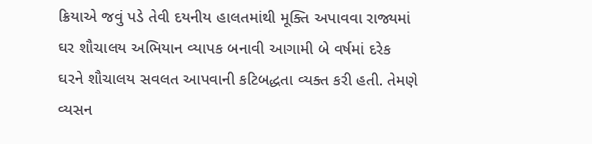ક્રિયાએ જવું પડે તેવી દયનીય હાલતમાંથી મૂક્તિ અપાવવા રાજ્યમાં ઘર શૌચાલય અભિયાન વ્યાપક બનાવી આગામી બે વર્ષમાં દરેક ઘરને શૌચાલય સવલત આપવાની કટિબદ્ધતા વ્યક્ત કરી હતી. તેમણે વ્યસન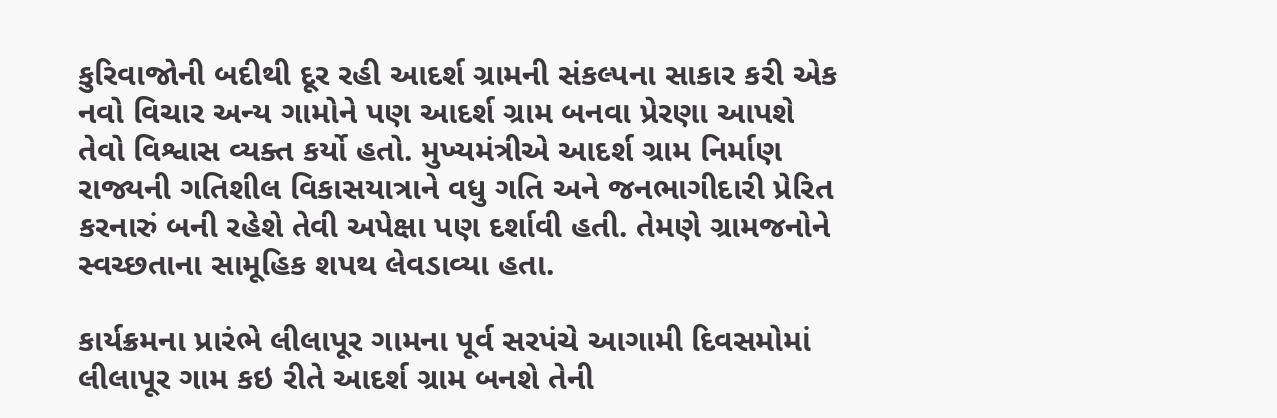કુરિવાજોની બદીથી દૂર રહી આદર્શ ગ્રામની સંકલ્પના સાકાર કરી એક નવો વિચાર અન્ય ગામોને પણ આદર્શ ગ્રામ બનવા પ્રેરણા આપશે તેવો વિશ્વાસ વ્યક્ત કર્યો હતો. મુખ્યમંત્રીએ આદર્શ ગ્રામ નિર્માણ રાજ્યની ગતિશીલ વિકાસયાત્રાને વધુ ગતિ અને જનભાગીદારી પ્રેરિત કરનારું બની રહેશે તેવી અપેક્ષા પણ દર્શાવી હતી. તેમણે ગ્રામજનોને સ્વચ્છતાના સામૂહિક શપથ લેવડાવ્યા હતા.

કાર્યક્રમના પ્રારંભે લીલાપૂર ગામના પૂર્વ સરપંચે આગામી દિવસમોમાં લીલાપૂર ગામ કઇ રીતે આદર્શ ગ્રામ બનશે તેની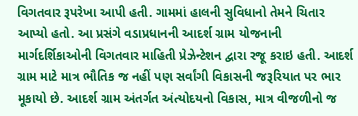વિગતવાર રૂપરેખા આપી હતી. ગામમાં હાલની સુવિધાનો તેમને ચિતાર આપ્યો હતો. આ પ્રસંગે વડાપ્રધાનની આદર્શ ગ્રામ યોજનાની માર્ગદર્શિકાઓની વિગતવાર માહિતી પ્રેઝેન્ટેશન દ્વારા રજૂ કરાઇ હતી. આદર્શ ગ્રામ માટે માત્ર ભૌતિક જ નહીં પણ સર્વાંગી વિકાસની જરૂરિયાત પર ભાર મૂકાયો છે. આદર્શ ગ્રામ અંતર્ગત અંત્યોદયનો વિકાસ, માત્ર વીજળીનો જ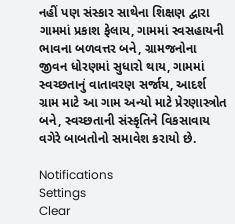નહીં પણ સંસ્કાર સાથેના શિક્ષણ દ્વારા ગામમાં પ્રકાશ ફેલાય, ગામમાં સ્વસહાયની ભાવના બળવત્તર બને, ગ્રામજનોના જીવન ધોરણમાં સુધારો થાય, ગામમાં સ્વચ્છતાનું વાતાવરણ સર્જાય, આદર્શ ગ્રામ માટે આ ગામ અન્યો માટે પ્રેરણાસ્ત્રોત બને, સ્વચ્છતાની સંસ્કૃતિને વિકસાવાય વગેરે બાબતોનો સમાવેશ કરાયો છે.

Notifications
Settings
Clear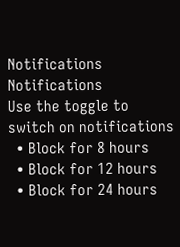Notifications
Notifications
Use the toggle to switch on notifications
  • Block for 8 hours
  • Block for 12 hours
  • Block for 24 hours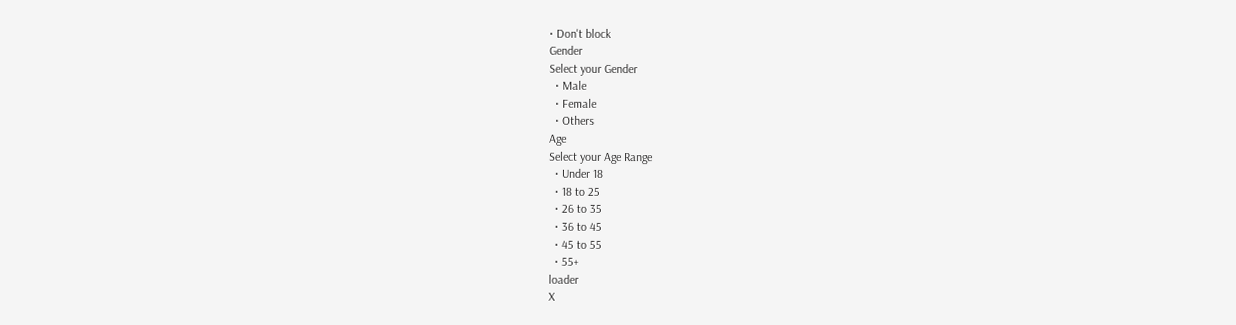• Don't block
Gender
Select your Gender
  • Male
  • Female
  • Others
Age
Select your Age Range
  • Under 18
  • 18 to 25
  • 26 to 35
  • 36 to 45
  • 45 to 55
  • 55+
loader
X